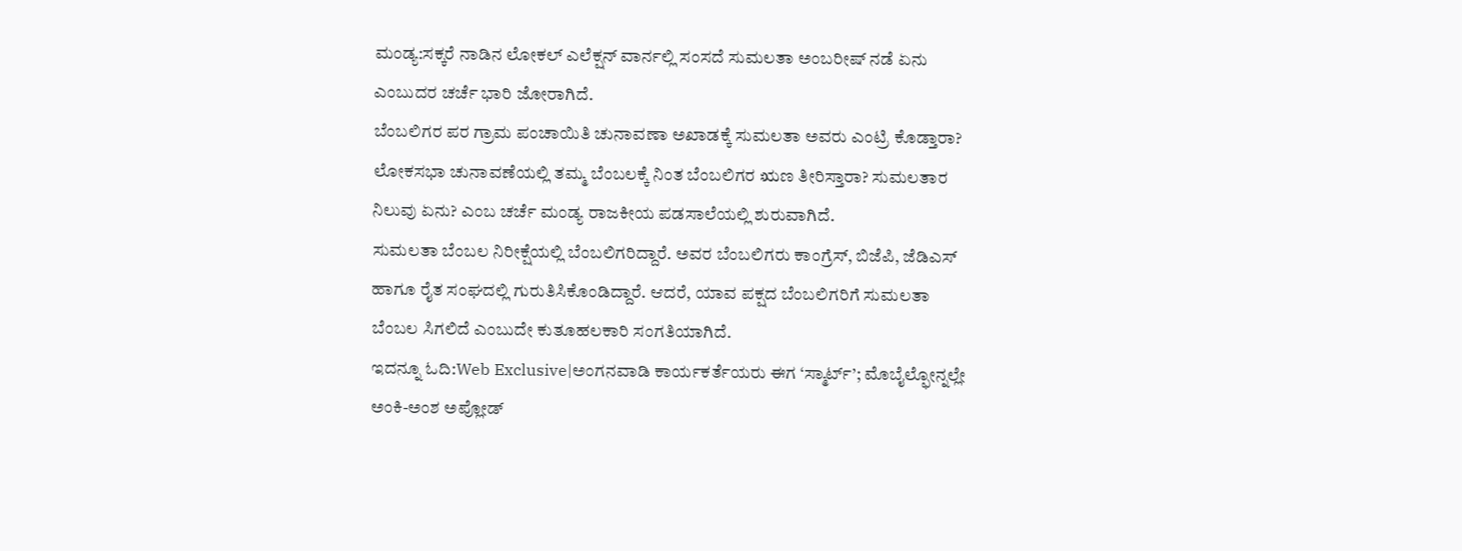ಮಂಡ್ಯ:ಸಕ್ಕರೆ ನಾಡಿನ ಲೋಕಲ್ ಎಲೆಕ್ಷನ್ ವಾರ್ನಲ್ಲಿ ಸಂಸದೆ ಸುಮಲತಾ ಅಂಬರೀಷ್ ನಡೆ ಏನು ಎಂಬುದರ ಚರ್ಚೆ ಭಾರಿ ಜೋರಾಗಿದೆ.
ಬೆಂಬಲಿಗರ ಪರ ಗ್ರಾಮ ಪಂಚಾಯಿತಿ ಚುನಾವಣಾ ಅಖಾಡಕ್ಕೆ ಸುಮಲತಾ ಅವರು ಎಂಟ್ರಿ ಕೊಡ್ತಾರಾ? ಲೋಕಸಭಾ ಚುನಾವಣೆಯಲ್ಲಿ ತಮ್ಮ ಬೆಂಬಲಕ್ಕೆ ನಿಂತ ಬೆಂಬಲಿಗರ ಋಣ ತೀರಿಸ್ತಾರಾ? ಸುಮಲತಾರ ನಿಲುವು ಏನು? ಎಂಬ ಚರ್ಚೆ ಮಂಡ್ಯ ರಾಜಕೀಯ ಪಡಸಾಲೆಯಲ್ಲಿ ಶುರುವಾಗಿದೆ.
ಸುಮಲತಾ ಬೆಂಬಲ ನಿರೀಕ್ಷೆಯಲ್ಲಿ ಬೆಂಬಲಿಗರಿದ್ದಾರೆ. ಅವರ ಬೆಂಬಲಿಗರು ಕಾಂಗ್ರೆಸ್, ಬಿಜೆಪಿ, ಜೆಡಿಎಸ್ ಹಾಗೂ ರೈತ ಸಂಘದಲ್ಲಿ ಗುರುತಿಸಿಕೊಂಡಿದ್ದಾರೆ. ಆದರೆ, ಯಾವ ಪಕ್ಷದ ಬೆಂಬಲಿಗರಿಗೆ ಸುಮಲತಾ ಬೆಂಬಲ ಸಿಗಲಿದೆ ಎಂಬುದೇ ಕುತೂಹಲಕಾರಿ ಸಂಗತಿಯಾಗಿದೆ.
ಇದನ್ನೂ ಓದಿ:Web Exclusive|ಅಂಗನವಾಡಿ ಕಾರ್ಯಕರ್ತೆಯರು ಈಗ ‘ಸ್ಮಾರ್ಟ್’; ಮೊಬೈಲ್ಫೋನ್ನಲ್ಲೇ ಅಂಕಿ-ಅಂಶ ಅಪ್ಲೋಡ್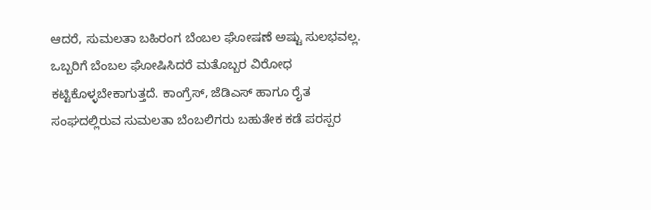ಆದರೆ, ಸುಮಲತಾ ಬಹಿರಂಗ ಬೆಂಬಲ ಘೋಷಣೆ ಅಷ್ಟು ಸುಲಭವಲ್ಲ. ಒಬ್ಬರಿಗೆ ಬೆಂಬಲ ಘೋಷಿಸಿದರೆ ಮತೊಬ್ಬರ ವಿರೋಧ ಕಟ್ಟಿಕೊಳ್ಳಬೇಕಾಗುತ್ತದೆ. ಕಾಂಗ್ರೆಸ್, ಜೆಡಿಎಸ್ ಹಾಗೂ ರೈತ ಸಂಘದಲ್ಲಿರುವ ಸುಮಲತಾ ಬೆಂಬಲಿಗರು ಬಹುತೇಕ ಕಡೆ ಪರಸ್ಪರ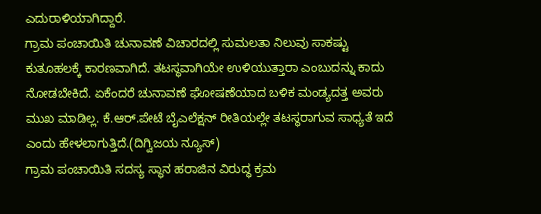ಎದುರಾಳಿಯಾಗಿದ್ದಾರೆ.
ಗ್ರಾಮ ಪಂಚಾಯಿತಿ ಚುನಾವಣೆ ವಿಚಾರದಲ್ಲಿ ಸುಮಲತಾ ನಿಲುವು ಸಾಕಷ್ಟು ಕುತೂಹಲಕ್ಕೆ ಕಾರಣವಾಗಿದೆ. ತಟಸ್ಥವಾಗಿಯೇ ಉಳಿಯುತ್ತಾರಾ ಎಂಬುದನ್ನು ಕಾದು ನೋಡಬೇಕಿದೆ. ಏಕೆಂದರೆ ಚುನಾವಣೆ ಘೋಷಣೆಯಾದ ಬಳಿಕ ಮಂಡ್ಯದತ್ತ ಅವರು ಮುಖ ಮಾಡಿಲ್ಲ. ಕೆ.ಆರ್.ಪೇಟೆ ಬೈಎಲೆಕ್ಷನ್ ರೀತಿಯಲ್ಲೇ ತಟಸ್ಥರಾಗುವ ಸಾಧ್ಯತೆ ಇದೆ ಎಂದು ಹೇಳಲಾಗುತ್ತಿದೆ.(ದಿಗ್ವಿಜಯ ನ್ಯೂಸ್)
ಗ್ರಾಮ ಪಂಚಾಯಿತಿ ಸದಸ್ಯ ಸ್ಥಾನ ಹರಾಜಿನ ವಿರುದ್ಧ ಕ್ರಮ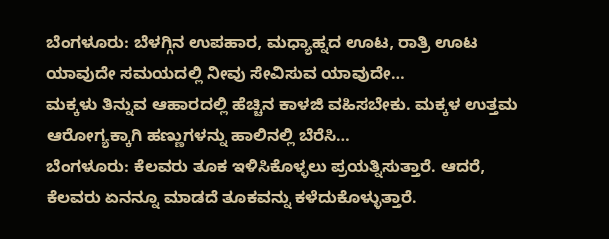ಬೆಂಗಳೂರು: ಬೆಳಗ್ಗಿನ ಉಪಹಾರ, ಮಧ್ಯಾಹ್ನದ ಊಟ, ರಾತ್ರಿ ಊಟ ಯಾವುದೇ ಸಮಯದಲ್ಲಿ ನೀವು ಸೇವಿಸುವ ಯಾವುದೇ…
ಮಕ್ಕಳು ತಿನ್ನುವ ಆಹಾರದಲ್ಲಿ ಹೆಚ್ಚಿನ ಕಾಳಜಿ ವಹಿಸಬೇಕು. ಮಕ್ಕಳ ಉತ್ತಮ ಆರೋಗ್ಯಕ್ಕಾಗಿ ಹಣ್ಣುಗಳನ್ನು ಹಾಲಿನಲ್ಲಿ ಬೆರೆಸಿ…
ಬೆಂಗಳೂರು: ಕೆಲವರು ತೂಕ ಇಳಿಸಿಕೊಳ್ಳಲು ಪ್ರಯತ್ನಿಸುತ್ತಾರೆ. ಆದರೆ, ಕೆಲವರು ಏನನ್ನೂ ಮಾಡದೆ ತೂಕವನ್ನು ಕಳೆದುಕೊಳ್ಳುತ್ತಾರೆ.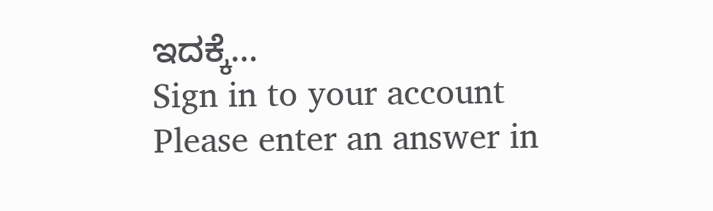ಇದಕ್ಕೆ…
Sign in to your account
Please enter an answer in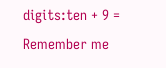digits:ten + 9 =
Remember me